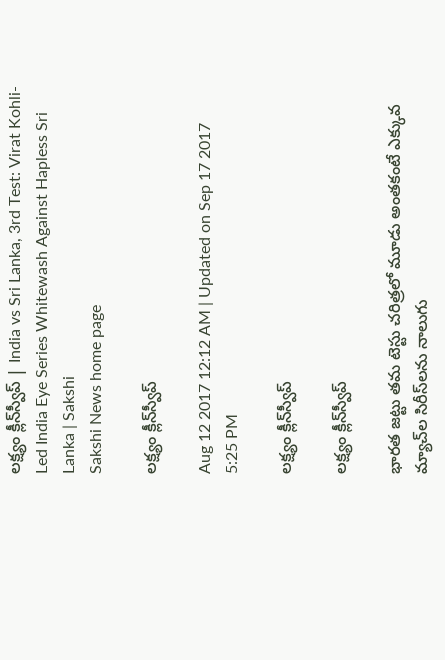లక్ష్యం క్లీన్‌స్వీప్‌ | India vs Sri Lanka, 3rd Test: Virat Kohli-Led India Eye Series Whitewash Against Hapless Sri Lanka | Sakshi
Sakshi News home page

లక్ష్యం క్లీన్‌స్వీప్‌

Aug 12 2017 12:12 AM | Updated on Sep 17 2017 5:25 PM

లక్ష్యం క్లీన్‌స్వీప్‌

లక్ష్యం క్లీన్‌స్వీప్‌

భారత జట్టు తమ టెస్టు చరిత్రలో మూడు అంతకంటే ఎక్కువ మ్యాచ్‌ల సిరీస్‌లను నాలుగు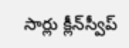సార్లు క్లీన్‌స్వీప్‌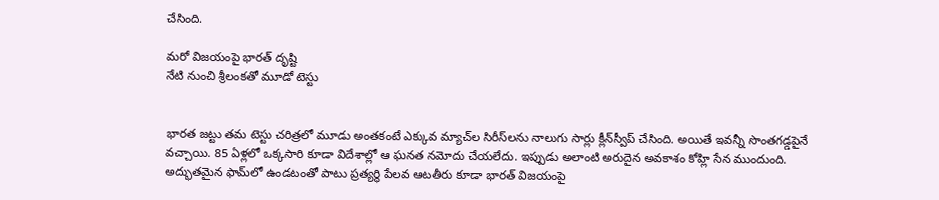చేసింది.

మరో విజయంపై భారత్‌ దృష్టి
నేటి నుంచి శ్రీలంకతో మూడో టెస్టు


భారత జట్టు తమ టెస్టు చరిత్రలో మూడు అంతకంటే ఎక్కువ మ్యాచ్‌ల సిరీస్‌లను నాలుగు సార్లు క్లీన్‌స్వీప్‌ చేసింది. అయితే ఇవన్నీ సొంతగడ్డపైనే వచ్చాయి. 85 ఏళ్లలో ఒక్కసారి కూడా విదేశాల్లో ఆ ఘనత నమోదు చేయలేదు. ఇప్పుడు అలాంటి అరుదైన అవకాశం కోహ్లి సేన ముందుంది. అద్భుతమైన ఫామ్‌లో ఉండటంతో పాటు ప్రత్యర్థి పేలవ ఆటతీరు కూడా భారత్‌ విజయంపై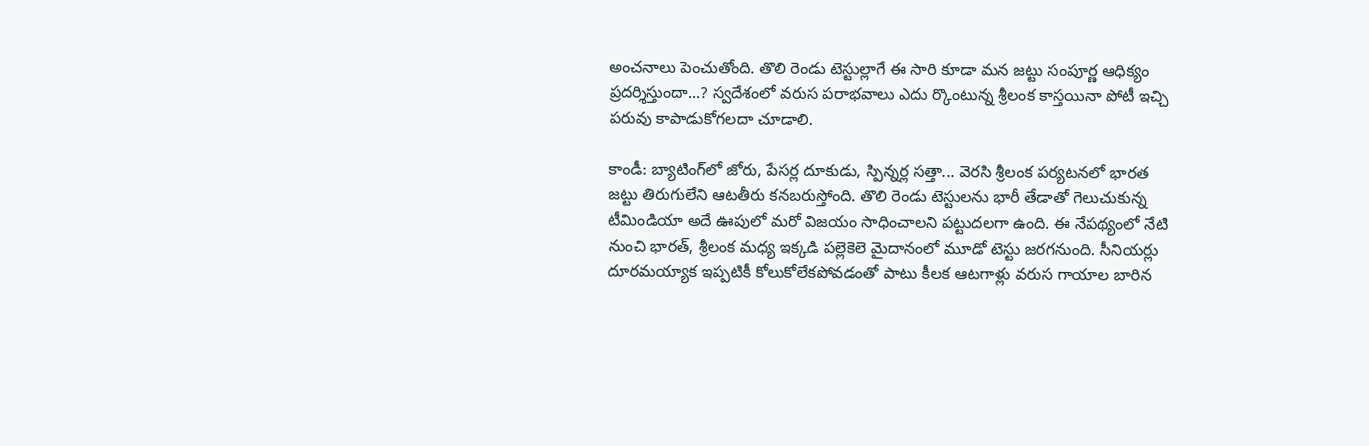అంచనాలు పెంచుతోంది. తొలి రెండు టెస్టుల్లాగే ఈ సారి కూడా మన జట్టు సంపూర్ణ ఆధిక్యం ప్రదర్శిస్తుందా...? స్వదేశంలో వరుస పరాభవాలు ఎదు ర్కొంటున్న శ్రీలంక కాస్తయినా పోటీ ఇచ్చి పరువు కాపాడుకోగలదా చూడాలి.

కాండీ: బ్యాటింగ్‌లో జోరు, పేసర్ల దూకుడు, స్పిన్నర్ల సత్తా... వెరసి శ్రీలంక పర్యటనలో భారత జట్టు తిరుగులేని ఆటతీరు కనబరుస్తోంది. తొలి రెండు టెస్టులను భారీ తేడాతో గెలుచుకున్న టీమిండియా అదే ఊపులో మరో విజయం సాధించాలని పట్టుదలగా ఉంది. ఈ నేపథ్యంలో నేటి నుంచి భారత్, శ్రీలంక మధ్య ఇక్కడి పల్లెకెలె మైదానంలో మూడో టెస్టు జరగనుంది. సీనియర్లు దూరమయ్యాక ఇప్పటికీ కోలుకోలేకపోవడంతో పాటు కీలక ఆటగాళ్లు వరుస గాయాల బారిన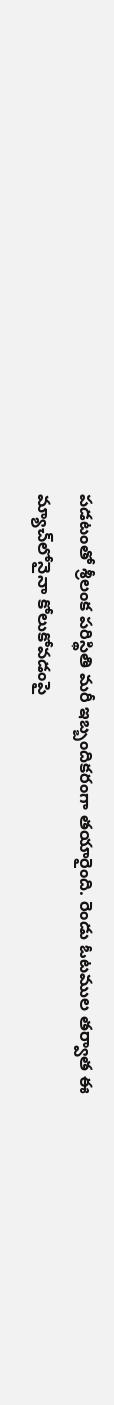పడటంతో శ్రీలంక పరిస్థితి మరీ ఇబ్బందికరంగా తయారైంది. రెండు ఓటముల తర్వాత ఈ మ్యాచ్‌లోనైనా కోలుకోవడంపై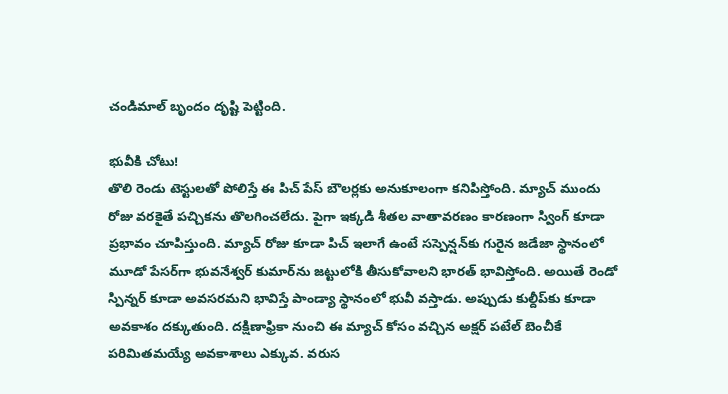చండిమాల్‌ బృందం దృష్టి పెట్టింది.

భువీకి చోటు!
తొలి రెండు టెస్టులతో పోలిస్తే ఈ పిచ్‌ పేస్‌ బౌలర్లకు అనుకూలంగా కనిపిస్తోంది. మ్యాచ్‌ ముందు రోజు వరకైతే పచ్చికను తొలగించలేదు. పైగా ఇక్కడి శీతల వాతావరణం కారణంగా స్వింగ్‌ కూడా ప్రభావం చూపిస్తుంది. మ్యాచ్‌ రోజు కూడా పిచ్‌ ఇలాగే ఉంటే సస్పెన్షన్‌కు గురైన జడేజా స్థానంలో మూడో పేసర్‌గా భువనేశ్వర్‌ కుమార్‌ను జట్టులోకి తీసుకోవాలని భారత్‌ భావిస్తోంది. అయితే రెండో స్పిన్నర్‌ కూడా అవసరమని భావిస్తే పాండ్యా స్థానంలో భువీ వస్తాడు. అప్పుడు కుల్దీప్‌కు కూడా అవకాశం దక్కుతుంది. దక్షిణాఫ్రికా నుంచి ఈ మ్యాచ్‌ కోసం వచ్చిన అక్షర్‌ పటేల్‌ బెంచీకే పరిమితమయ్యే అవకాశాలు ఎక్కువ. వరుస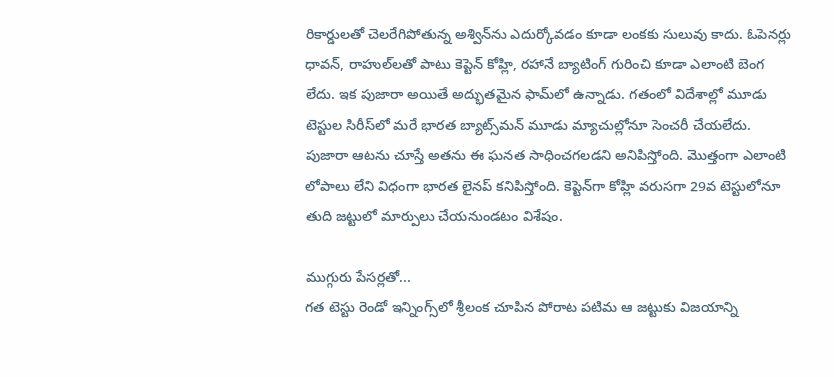రికార్డులతో చెలరేగిపోతున్న అశ్విన్‌ను ఎదుర్కోవడం కూడా లంకకు సులువు కాదు. ఓపెనర్లు ధావన్, రాహుల్‌లతో పాటు కెప్టెన్‌ కోహ్లి, రహానే బ్యాటింగ్‌ గురించి కూడా ఎలాంటి బెంగ లేదు. ఇక పుజారా అయితే అద్భుతమైన ఫామ్‌లో ఉన్నాడు. గతంలో విదేశాల్లో మూడు టెస్టుల సిరీస్‌లో మరే భారత బ్యాట్స్‌మన్‌ మూడు మ్యాచుల్లోనూ సెంచరీ చేయలేదు. పుజారా ఆటను చూస్తే అతను ఈ ఘనత సాధించగలడని అనిపిస్తోంది. మొత్తంగా ఎలాంటి లోపాలు లేని విధంగా భారత లైనప్‌ కనిపిస్తోంది. కెప్టెన్‌గా కోహ్లి వరుసగా 29వ టెస్టులోనూ తుది జట్టులో మార్పులు చేయనుండటం విశేషం.

ముగ్గురు పేసర్లతో...
గత టెస్టు రెండో ఇన్నింగ్స్‌లో శ్రీలంక చూపిన పోరాట పటిమ ఆ జట్టుకు విజయాన్ని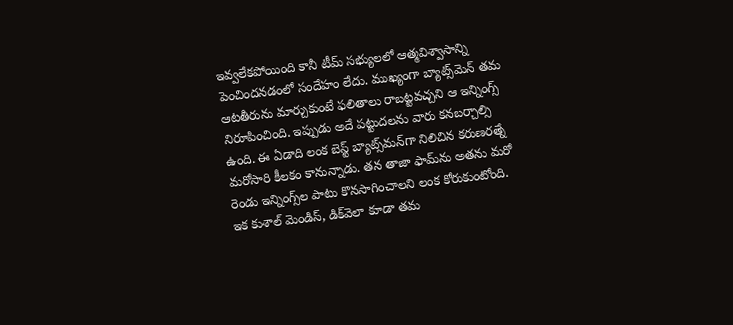ఇవ్వలేకపోయింది కానీ టీమ్‌ సభ్యులలో ఆత్మవిశ్వాసాన్ని పెంచిందనడంలో సందేహం లేదు. ముఖ్యంగా బ్యాట్స్‌మెన్‌ తమ ఆటతీరును మార్చుకుంటే ఫలితాలు రాబట్టవచ్చని ఆ ఇన్నింగ్స్‌ నిరూపించింది. ఇప్పుడు అదే పట్టుదలను వారు కనబర్చాల్సి ఉంది. ఈ ఏడాది లంక బెస్ట్‌ బ్యాట్స్‌మన్‌గా నిలిచిన కరుణరత్నే మరోసారి కీలకం కానున్నాడు. తన తాజా ఫామ్‌ను అతను మరో రెండు ఇన్నింగ్స్‌ల పాటు కొనసాగించాలని లంక కోరుకుంటోంది. ఇక కుశాల్‌ మెండిస్, డిక్‌వెలా కూడా తమ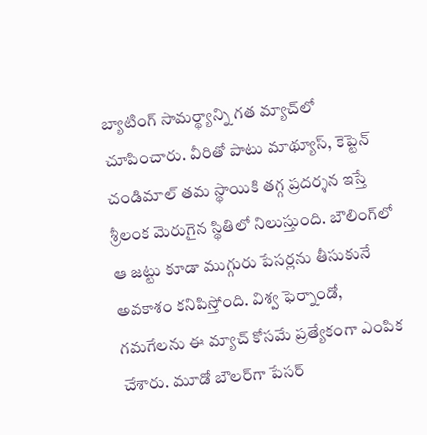బ్యాటింగ్‌ సామర్థ్యాన్ని గత మ్యాచ్‌లో చూపించారు. వీరితో పాటు మాథ్యూస్, కెప్టెన్‌ చండిమాల్‌ తమ స్థాయికి తగ్గ ప్రదర్శన ఇస్తే శ్రీలంక మెరుగైన స్థితిలో నిలుస్తుంది. బౌలింగ్‌లో ఆ జట్టు కూడా ముగ్గురు పేసర్లను తీసుకునే అవకాశం కనిపిస్తోంది. విశ్వ ఫెర్నాండో, గమగేలను ఈ మ్యాచ్‌ కోసమే ప్రత్యేకంగా ఎంపిక చేశారు. మూడో బౌలర్‌గా పేసర్‌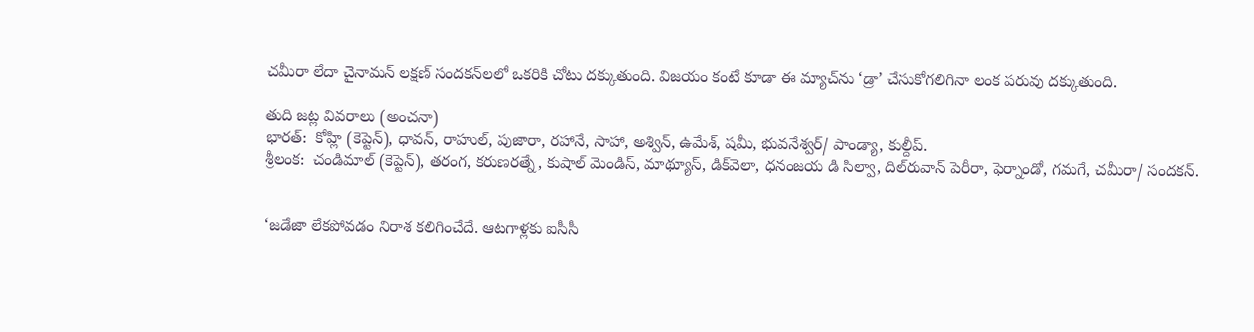చమీరా లేదా చైనామన్‌ లక్షణ్‌ సందకన్‌లలో ఒకరికి చోటు దక్కుతుంది. విజయం కంటే కూడా ఈ మ్యాచ్‌ను ‘డ్రా’ చేసుకోగలిగినా లంక పరువు దక్కుతుంది.

తుది జట్ల వివరాలు (అంచనా)
భారత్‌:  కోహ్లి (కెప్టెన్‌), ధావన్, రాహుల్, పుజారా, రహానే, సాహా, అశ్విన్, ఉమేశ్, షమీ, భువనేశ్వర్‌/ పాండ్యా, కుల్దీప్‌.
శ్రీలంక:  చండిమాల్‌ (కెప్టెన్‌), తరంగ, కరుణరత్నే, కుషాల్‌ మెండిస్, మాథ్యూస్, డిక్‌వెలా, ధనంజయ డి సిల్వా, దిల్‌రువాన్‌ పెరీరా, ఫెర్నాండో, గమగే, చమీరా/ సందకన్‌.


‘జడేజా లేకపోవడం నిరాశ కలిగించేదే. ఆటగాళ్లకు ఐసీసీ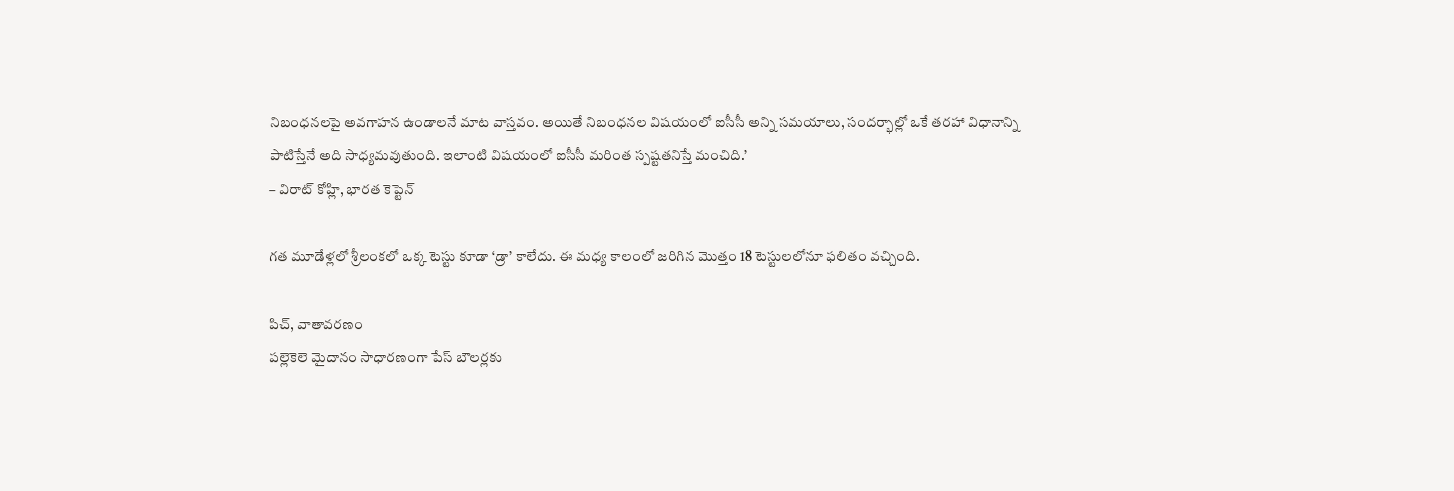నిబంధనలపై అవగాహన ఉండాలనే మాట వాస్తవం. అయితే నిబంధనల విషయంలో ఐసీసీ అన్ని సమయాలు, సందర్భాల్లో ఒకే తరహా విధానాన్ని పాటిస్తేనే అది సాధ్యమవుతుంది. ఇలాంటి విషయంలో ఐసీసీ మరింత స్పష్టతనిస్తే మంచిది.’
– విరాట్‌ కోహ్లి, భారత కెప్టెన్‌

గత మూడేళ్లలో శ్రీలంకలో ఒక్క టెస్టు కూడా ‘డ్రా’ కాలేదు. ఈ మధ్య కాలంలో జరిగిన మొత్తం 18 టెస్టులలోనూ ఫలితం వచ్చింది.

పిచ్, వాతావరణం
పల్లెకెలె మైదానం సాధారణంగా పేస్‌ బౌలర్లకు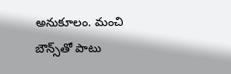అనుకూలం. మంచి బౌన్స్‌తో పాటు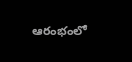ఆరంభంలో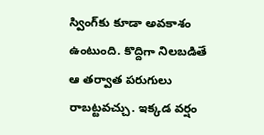స్వింగ్‌కు కూడా అవకాశం ఉంటుంది. కొద్దిగా నిలబడితే ఆ తర్వాత పరుగులు రాబట్టవచ్చు. ఇక్కడ వర్షం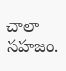చాలా సహజం.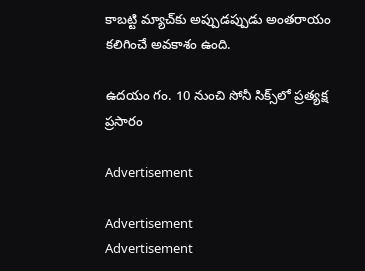కాబట్టి మ్యాచ్‌కు అప్పుడప్పుడు అంతరాయం కలిగించే అవకాశం ఉంది.

ఉదయం గం. 10 నుంచి సోనీ సిక్స్‌లో ప్రత్యక్ష ప్రసారం

Advertisement

Advertisement
Advertisement